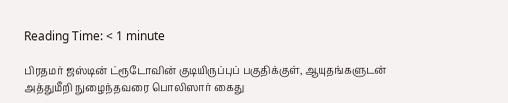Reading Time: < 1 minute

பிரதமர் ஜஸ்டின் ட்ரூடோவின் குடியிருப்புப் பகுதிக்குள், ஆயுதங்களுடன் அத்துமீறி நுழைந்தவரை பொலிஸார் கைது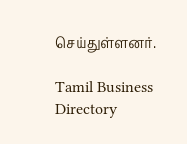செய்துள்ளனர்.

Tamil Business Directory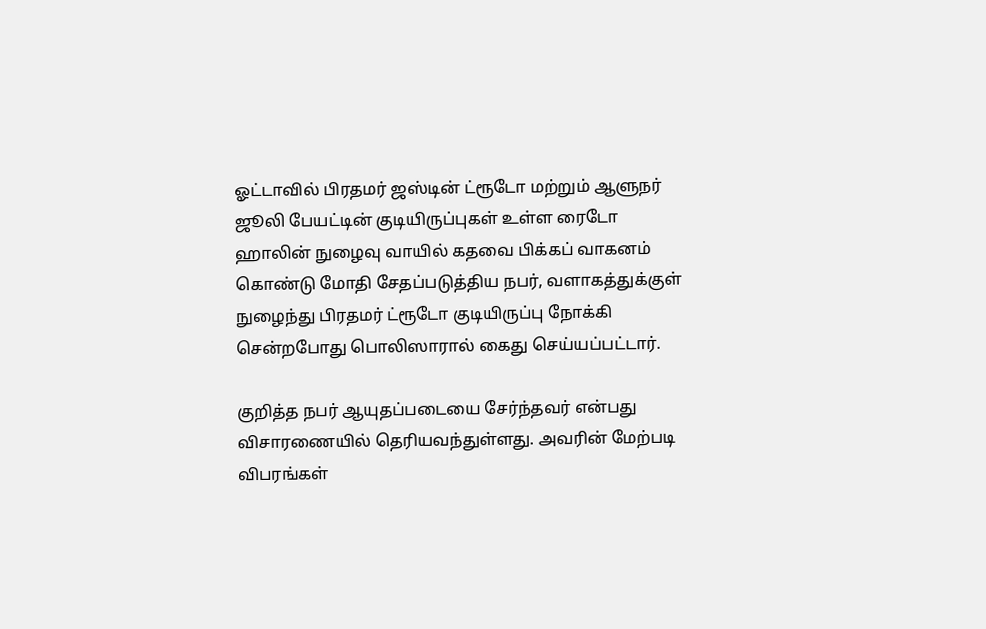ஓட்டாவில் பிரதமர் ஜஸ்டின் ட்ரூடோ மற்றும் ஆளுநர் ஜூலி பேயட்டின் குடியிருப்புகள் உள்ள ரைடோ ஹாலின் நுழைவு வாயில் கதவை பிக்கப் வாகனம் கொண்டு மோதி சேதப்படுத்திய நபர், வளாகத்துக்குள் நுழைந்து பிரதமர் ட்ரூடோ குடியிருப்பு நோக்கி சென்றபோது பொலிஸாரால் கைது செய்யப்பட்டார்.

குறித்த நபர் ஆயுதப்படையை சேர்ந்தவர் என்பது விசாரணையில் தெரியவந்துள்ளது. அவரின் மேற்படி விபரங்கள்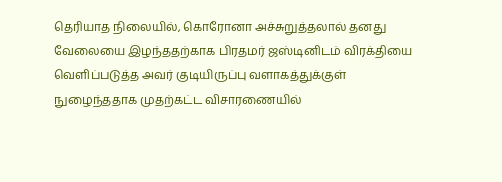தெரியாத நிலையில், கொரோனா அச்சுறுத்தலால் தனது வேலையை இழந்ததற்காக பிரதமர் ஜஸ்டினிடம் விரக்தியை வெளிப்படுத்த அவர் குடியிருப்பு வளாகத்துக்குள் நுழைந்ததாக முதற்கட்ட விசாரணையில்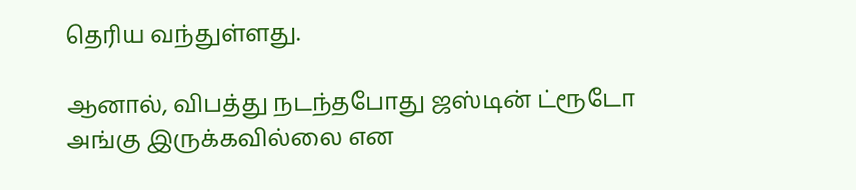தெரிய வந்துள்ளது.

ஆனால், விபத்து நடந்தபோது ஜஸ்டின் ட்ரூடோ அங்கு இருக்கவில்லை என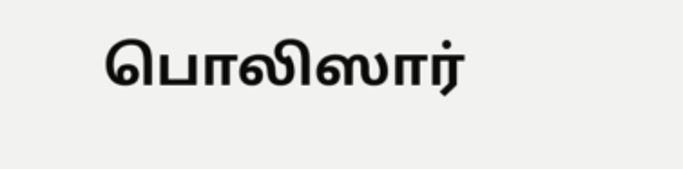பொலிஸார்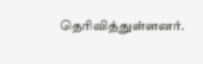தெரிவித்துள்ளனர்.